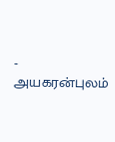- அயகரன்புலம்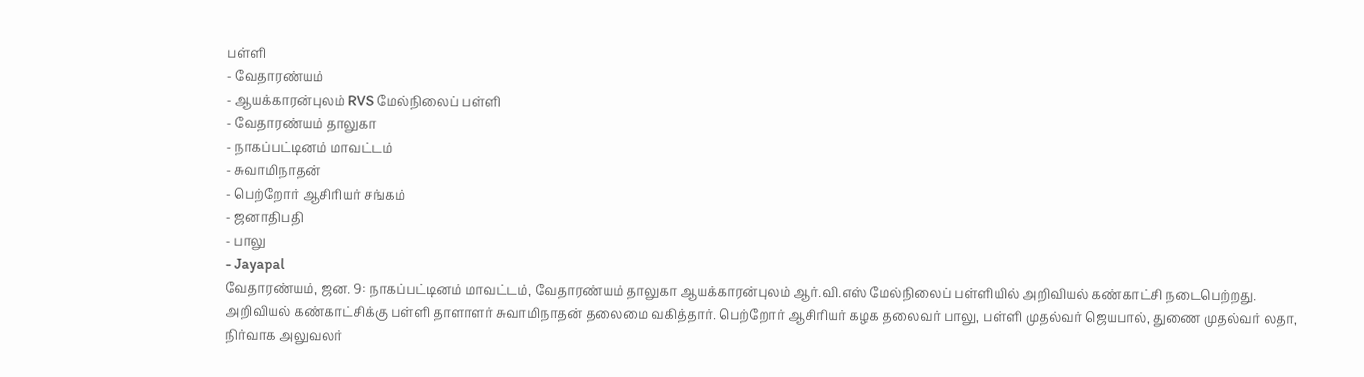பள்ளி
- வேதாரண்யம்
- ஆயக்காரன்புலம் RVS மேல்நிலைப் பள்ளி
- வேதாரண்யம் தாலுகா
- நாகப்பட்டினம் மாவட்டம்
- சுவாமிநாதன்
- பெற்றோர் ஆசிரியர் சங்கம்
- ஜனாதிபதி
- பாலு
- Jayapal
வேதாரண்யம், ஜன. 9: நாகப்பட்டினம் மாவட்டம், வேதாரண்யம் தாலுகா ஆயக்காரன்புலம் ஆர்.வி.எஸ் மேல்நிலைப் பள்ளியில் அறிவியல் கண்காட்சி நடைபெற்றது. அறிவியல் கண்காட்சிக்கு பள்ளி தாளாளர் சுவாமிநாதன் தலைமை வகித்தார். பெற்றோர் ஆசிரியர் கழக தலைவர் பாலு, பள்ளி முதல்வர் ஜெயபால், துணை முதல்வர் லதா, நிர்வாக அலுவலர்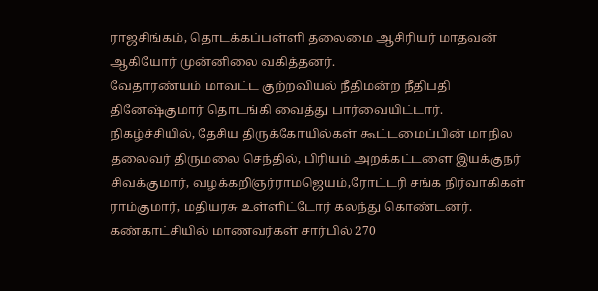ராஜசிங்கம், தொடக்கப்பள்ளி தலைமை ஆசிரியர் மாதவன் ஆகியோர் முன்னிலை வகித்தனர்.
வேதாரண்யம் மாவட்ட குற்றவியல் நீதிமன்ற நீதிபதி தினேஷ்குமார் தொடங்கி வைத்து பார்வையிட்டார்.
நிகழ்ச்சியில், தேசிய திருக்கோயில்கள் கூட்டமைப்பின் மாநில தலைவர் திருமலை செந்தில், பிரியம் அறக்கட்டளை இயக்குநர் சிவக்குமார், வழக்கறிஞர்ராமஜெயம்,ரோட்டரி சங்க நிர்வாகிகள் ராம்குமார், மதியரசு உள்ளிட்டோர் கலந்து கொண்டனர். கண்காட்சியில் மாணவர்கள் சார்பில் 270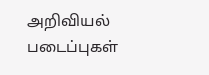அறிவியல் படைப்புகள்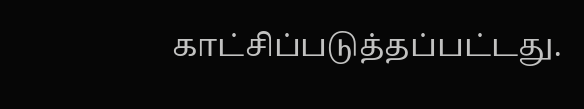காட்சிப்படுத்தப்பட்டது.